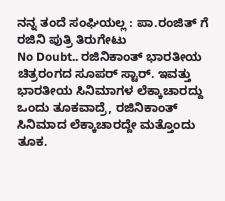ನನ್ನ ತಂದೆ ಸಂಘಿಯಲ್ಲ : ಪಾ.ರಂಜಿತ್ ಗೆ ರಜಿನಿ ಪುತ್ರಿ ತಿರುಗೇಟು
No Doubt.. ರಜಿನಿಕಾಂತ್ ಭಾರತೀಯ ಚಿತ್ರರಂಗದ ಸೂಪರ್ ಸ್ಟಾರ್. ಇವತ್ತು ಭಾರತೀಯ ಸಿನಿಮಾಗಳ ಲೆಕ್ಕಾಚಾರದ್ದು ಒಂದು ತೂಕವಾದ್ರೆ, ರಜಿನಿಕಾಂತ್ ಸಿನಿಮಾದ ಲೆಕ್ಕಾಚಾರದ್ದೇ ಮತ್ತೊಂದು ತೂಕ.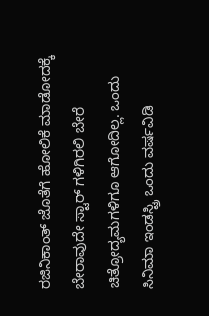ರಜಿನಿಕಾಂತ್ ಜೊತೆಗೆ ಹೋಲಿಕೆ ಮಾಡೋದಕ್ಕೆ ಬೇರಾವುದೇ ಸ್ಟಾರ್ ಗಳಿಗಿರಲಿ ಬೇರೆ ಚಿತ್ರೋದ್ಯಮಗಳಿಗೂ ಆಗೋದಿಲ್ಲ. ಒಂದು ಸಿನಿಮಾ ಇಂಡಸ್ಟ್ರಿ ಒಂದು ವರ್ಷವಿಡಿ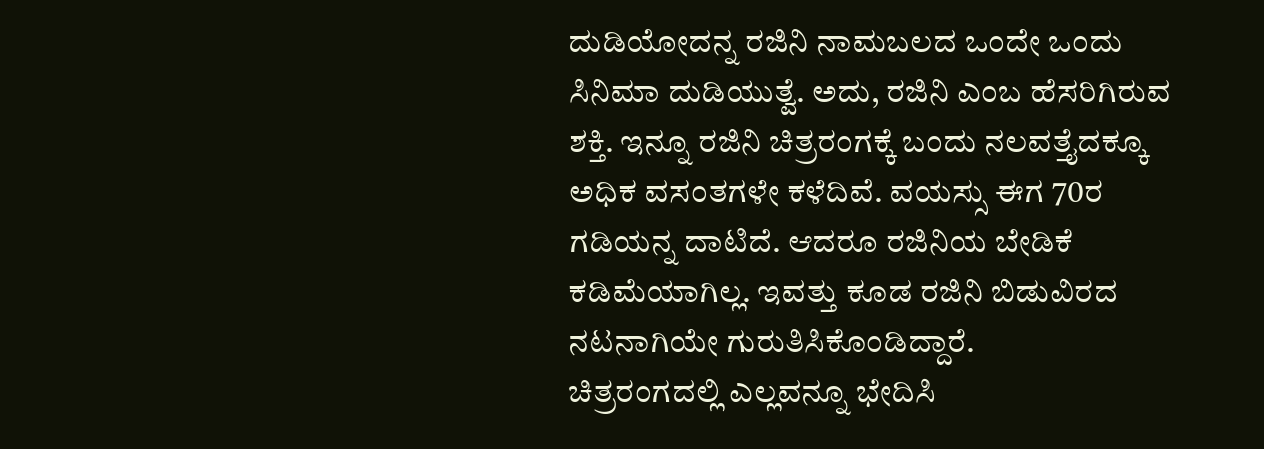ದುಡಿಯೋದನ್ನ ರಜಿನಿ ನಾಮಬಲದ ಒಂದೇ ಒಂದು ಸಿನಿಮಾ ದುಡಿಯುತ್ವೆ. ಅದು, ರಜಿನಿ ಎಂಬ ಹೆಸರಿಗಿರುವ ಶಕ್ತಿ. ಇನ್ನೂ ರಜಿನಿ ಚಿತ್ರರಂಗಕ್ಕೆ ಬಂದು ನಲವತ್ತೈದಕ್ಕೂ ಅಧಿಕ ವಸಂತಗಳೇ ಕಳೆದಿವೆ. ವಯಸ್ಸು ಈಗ 70ರ ಗಡಿಯನ್ನ ದಾಟಿದೆ. ಆದರೂ ರಜಿನಿಯ ಬೇಡಿಕೆ ಕಡಿಮೆಯಾಗಿಲ್ಲ. ಇವತ್ತು ಕೂಡ ರಜಿನಿ ಬಿಡುವಿರದ ನಟನಾಗಿಯೇ ಗುರುತಿಸಿಕೊಂಡಿದ್ದಾರೆ.
ಚಿತ್ರರಂಗದಲ್ಲಿ ಎಲ್ಲವನ್ನೂ ಭೇದಿಸಿ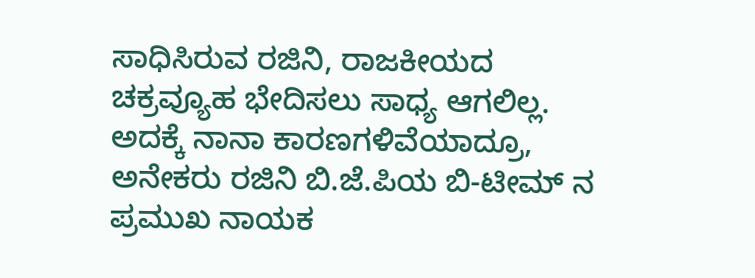ಸಾಧಿಸಿರುವ ರಜಿನಿ, ರಾಜಕೀಯದ ಚಕ್ರವ್ಯೂಹ ಭೇದಿಸಲು ಸಾಧ್ಯ ಆಗಲಿಲ್ಲ. ಅದಕ್ಕೆ ನಾನಾ ಕಾರಣಗಳಿವೆಯಾದ್ರೂ, ಅನೇಕರು ರಜಿನಿ ಬಿ.ಜೆ.ಪಿಯ ಬಿ-ಟೀಮ್ ನ ಪ್ರಮುಖ ನಾಯಕ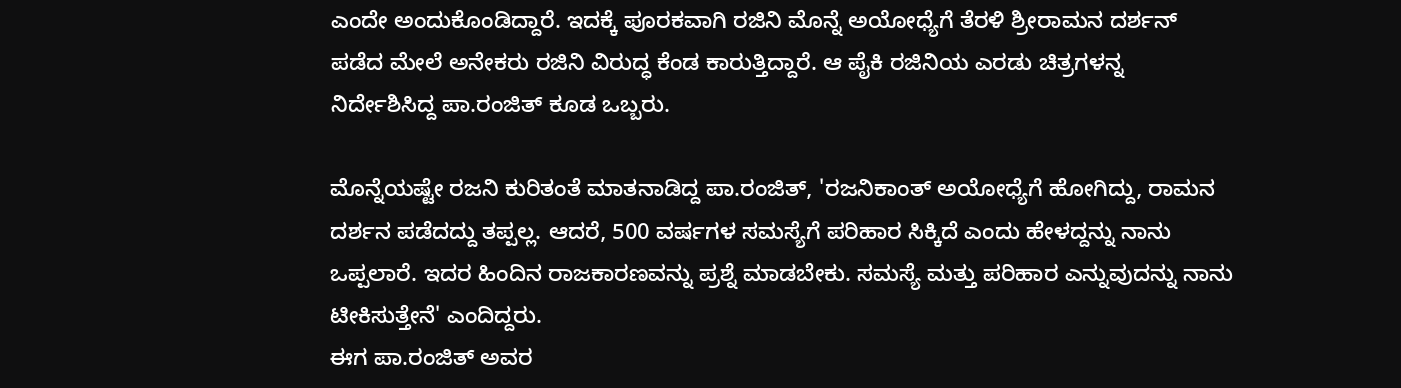ಎಂದೇ ಅಂದುಕೊಂಡಿದ್ದಾರೆ. ಇದಕ್ಕೆ ಪೂರಕವಾಗಿ ರಜಿನಿ ಮೊನ್ನೆ ಅಯೋಧ್ಯೆಗೆ ತೆರಳಿ ಶ್ರೀರಾಮನ ದರ್ಶನ್ ಪಡೆದ ಮೇಲೆ ಅನೇಕರು ರಜಿನಿ ವಿರುದ್ಧ ಕೆಂಡ ಕಾರುತ್ತಿದ್ದಾರೆ. ಆ ಪೈಕಿ ರಜಿನಿಯ ಎರಡು ಚಿತ್ರಗಳನ್ನ ನಿರ್ದೇಶಿಸಿದ್ದ ಪಾ.ರಂಜಿತ್ ಕೂಡ ಒಬ್ಬರು.

ಮೊನ್ನೆಯಷ್ಟೇ ರಜನಿ ಕುರಿತಂತೆ ಮಾತನಾಡಿದ್ದ ಪಾ.ರಂಜಿತ್, 'ರಜನಿಕಾಂತ್ ಅಯೋಧ್ಯೆಗೆ ಹೋಗಿದ್ದು, ರಾಮನ ದರ್ಶನ ಪಡೆದದ್ದು ತಪ್ಪಲ್ಲ. ಆದರೆ, 500 ವರ್ಷಗಳ ಸಮಸ್ಯೆಗೆ ಪರಿಹಾರ ಸಿಕ್ಕಿದೆ ಎಂದು ಹೇಳದ್ದನ್ನು ನಾನು ಒಪ್ಪಲಾರೆ. ಇದರ ಹಿಂದಿನ ರಾಜಕಾರಣವನ್ನು ಪ್ರಶ್ನೆ ಮಾಡಬೇಕು. ಸಮಸ್ಯೆ ಮತ್ತು ಪರಿಹಾರ ಎನ್ನುವುದನ್ನು ನಾನು ಟೀಕಿಸುತ್ತೇನೆ' ಎಂದಿದ್ದರು.
ಈಗ ಪಾ.ರಂಜಿತ್ ಅವರ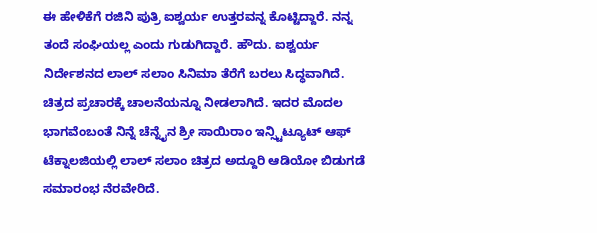ಈ ಹೇಳಿಕೆಗೆ ರಜಿನಿ ಪುತ್ರಿ ಐಶ್ವರ್ಯ ಉತ್ತರವನ್ನ ಕೊಟ್ಟಿದ್ದಾರೆ. ನನ್ನ ತಂದೆ ಸಂಘಿಯಲ್ಲ ಎಂದು ಗುಡುಗಿದ್ದಾರೆ. ಹೌದು. ಐಶ್ವರ್ಯ ನಿರ್ದೇಶನದ ಲಾಲ್ ಸಲಾಂ ಸಿನಿಮಾ ತೆರೆಗೆ ಬರಲು ಸಿದ್ಧವಾಗಿದೆ. ಚಿತ್ರದ ಪ್ರಚಾರಕ್ಕೆ ಚಾಲನೆಯನ್ನೂ ನೀಡಲಾಗಿದೆ. ಇದರ ಮೊದಲ ಭಾಗವೆಂಬಂತೆ ನಿನ್ನೆ ಚೆನ್ನೈನ ಶ್ರೀ ಸಾಯಿರಾಂ ಇನ್ಸ್ಟಿಟ್ಯೂಟ್ ಆಫ್ ಟೆಕ್ನಾಲಜಿಯಲ್ಲಿ ಲಾಲ್ ಸಲಾಂ ಚಿತ್ರದ ಅದ್ದೂರಿ ಆಡಿಯೋ ಬಿಡುಗಡೆ ಸಮಾರಂಭ ನೆರವೇರಿದೆ.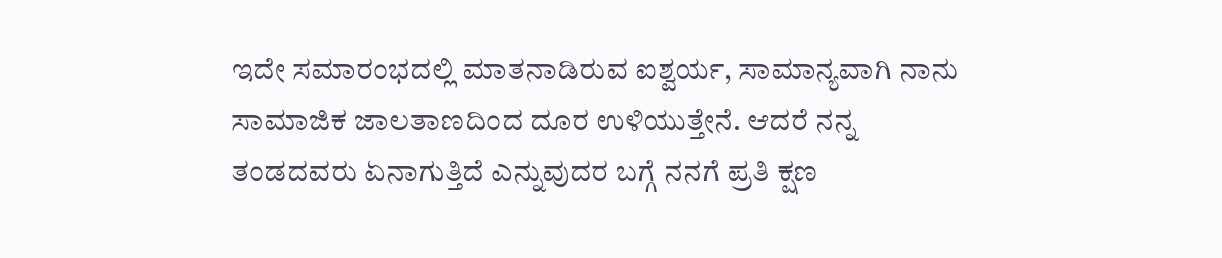ಇದೇ ಸಮಾರಂಭದಲ್ಲಿ ಮಾತನಾಡಿರುವ ಐಶ್ವರ್ಯ, ಸಾಮಾನ್ಯವಾಗಿ ನಾನು ಸಾಮಾಜಿಕ ಜಾಲತಾಣದಿಂದ ದೂರ ಉಳಿಯುತ್ತೇನೆ. ಆದರೆ ನನ್ನ ತಂಡದವರು ಏನಾಗುತ್ತಿದೆ ಎನ್ನುವುದರ ಬಗ್ಗೆ ನನಗೆ ಪ್ರತಿ ಕ್ಷಣ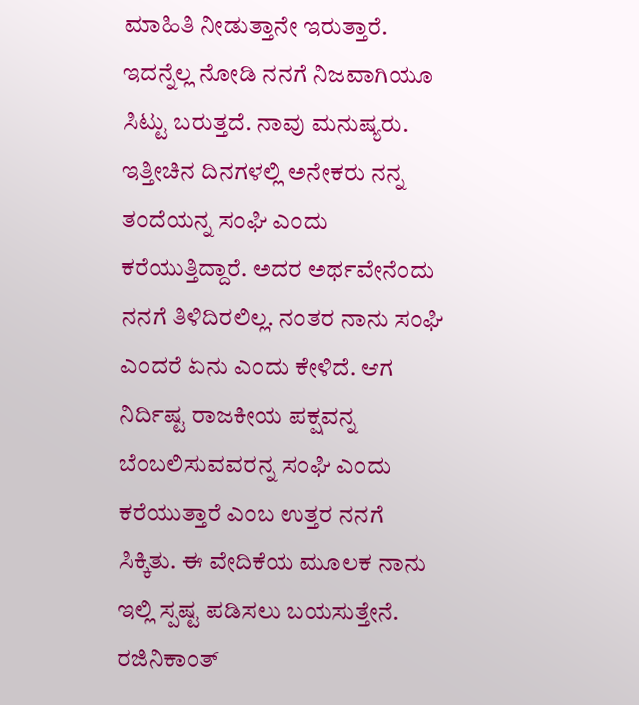ಮಾಹಿತಿ ನೀಡುತ್ತಾನೇ ಇರುತ್ತಾರೆ. ಇದನ್ನೆಲ್ಲ ನೋಡಿ ನನಗೆ ನಿಜವಾಗಿಯೂ ಸಿಟ್ಟು ಬರುತ್ತದೆ. ನಾವು ಮನುಷ್ಯರು. ಇತ್ತೀಚಿನ ದಿನಗಳಲ್ಲಿ ಅನೇಕರು ನನ್ನ ತಂದೆಯನ್ನ ಸಂಘಿ ಎಂದು ಕರೆಯುತ್ತಿದ್ದಾರೆ. ಅದರ ಅರ್ಥವೇನೆಂದು ನನಗೆ ತಿಳಿದಿರಲಿಲ್ಲ. ನಂತರ ನಾನು ಸಂಘಿ ಎಂದರೆ ಏನು ಎಂದು ಕೇಳಿದೆ. ಆಗ ನಿರ್ದಿಷ್ಟ ರಾಜಕೀಯ ಪಕ್ಷವನ್ನ ಬೆಂಬಲಿಸುವವರನ್ನ ಸಂಘಿ ಎಂದು ಕರೆಯುತ್ತಾರೆ ಎಂಬ ಉತ್ತರ ನನಗೆ ಸಿಕ್ಕಿತು. ಈ ವೇದಿಕೆಯ ಮೂಲಕ ನಾನು ಇಲ್ಲಿ ಸ್ಪಷ್ಟ ಪಡಿಸಲು ಬಯಸುತ್ತೇನೆ. ರಜಿನಿಕಾಂತ್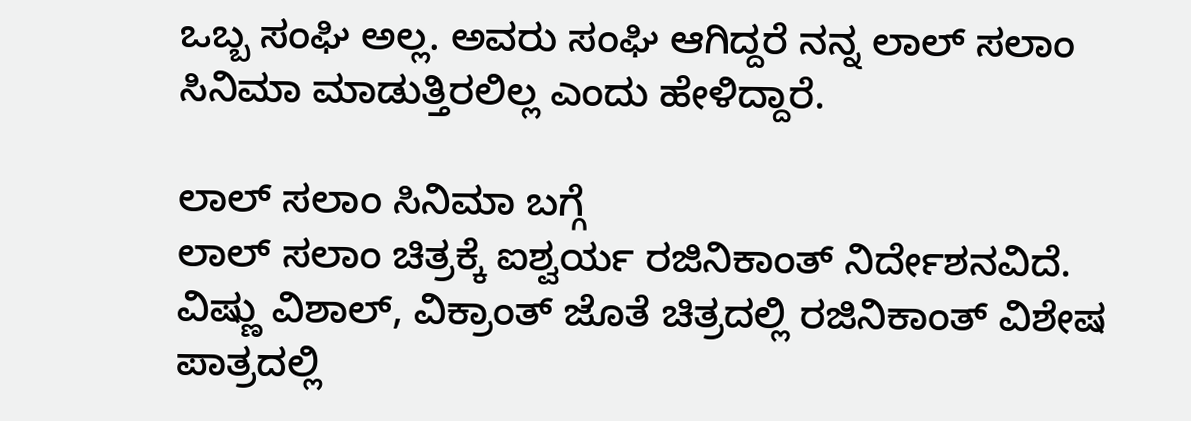ಒಬ್ಬ ಸಂಘಿ ಅಲ್ಲ. ಅವರು ಸಂಘಿ ಆಗಿದ್ದರೆ ನನ್ನ ಲಾಲ್ ಸಲಾಂ ಸಿನಿಮಾ ಮಾಡುತ್ತಿರಲಿಲ್ಲ ಎಂದು ಹೇಳಿದ್ದಾರೆ.

ಲಾಲ್ ಸಲಾಂ ಸಿನಿಮಾ ಬಗ್ಗೆ
ಲಾಲ್ ಸಲಾಂ ಚಿತ್ರಕ್ಕೆ ಐಶ್ವರ್ಯ ರಜಿನಿಕಾಂತ್ ನಿರ್ದೇಶನವಿದೆ. ವಿಷ್ಣು ವಿಶಾಲ್, ವಿಕ್ರಾಂತ್ ಜೊತೆ ಚಿತ್ರದಲ್ಲಿ ರಜಿನಿಕಾಂತ್ ವಿಶೇಷ ಪಾತ್ರದಲ್ಲಿ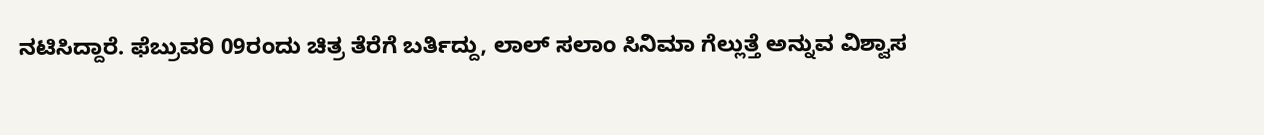ನಟಿಸಿದ್ದಾರೆ. ಫೆಬ್ರುವರಿ 09ರಂದು ಚಿತ್ರ ತೆರೆಗೆ ಬರ್ತಿದ್ದು, ಲಾಲ್ ಸಲಾಂ ಸಿನಿಮಾ ಗೆಲ್ಲುತ್ತೆ ಅನ್ನುವ ವಿಶ್ವಾಸ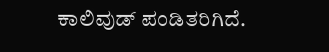ಕಾಲಿವುಡ್ ಪಂಡಿತರಿಗಿದೆ.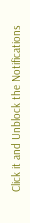Click it and Unblock the Notifications